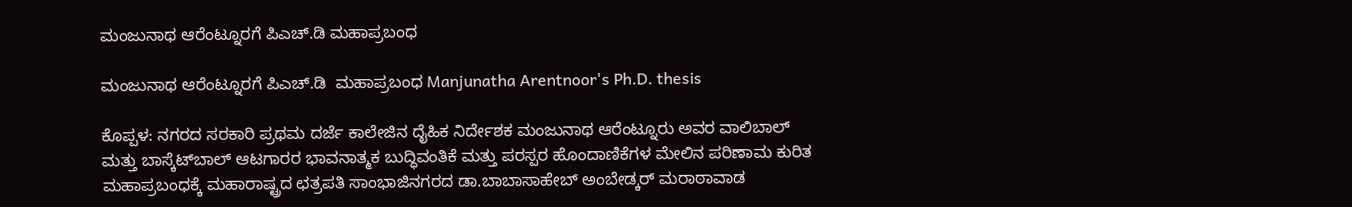ಮಂಜುನಾಥ ಆರೆಂಟ್ನೂರಗೆ ಪಿಎಚ್‌.ಡಿ ಮಹಾಪ್ರಬಂಧ

ಮಂಜುನಾಥ ಆರೆಂಟ್ನೂರಗೆ ಪಿಎಚ್‌.ಡಿ  ಮಹಾಪ್ರಬಂಧ Manjunatha Arentnoor's Ph.D. thesis

ಕೊಪ್ಪಳ: ನಗರದ ಸರಕಾರಿ ಪ್ರಥಮ ದರ್ಜೆ ಕಾಲೇಜಿನ ದೈಹಿಕ ನಿರ್ದೇಶಕ ಮಂಜುನಾಥ ಆರೆಂಟ್ನೂರು ಅವರ ವಾಲಿಬಾಲ್ ಮತ್ತು ಬಾಸ್ಕೆಟ್‌ಬಾಲ್ ಆಟಗಾರರ ಭಾವನಾತ್ಮಕ ಬುದ್ಧಿವಂತಿಕೆ ಮತ್ತು ಪರಸ್ಪರ ಹೊಂದಾಣಿಕೆಗಳ ಮೇಲಿನ ಪರಿಣಾಮ ಕುರಿತ ಮಹಾಪ್ರಬಂಧಕ್ಕೆ ಮಹಾರಾಷ್ಟ್ರದ ಛತ್ರಪತಿ ಸಾಂಭಾಜಿನಗರದ ಡಾ.ಬಾಬಾಸಾಹೇಬ್ ಅಂಬೇಡ್ಕರ್ ಮರಾಠಾವಾಡ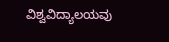ವಿಶ್ವವಿದ್ಯಾಲಯವು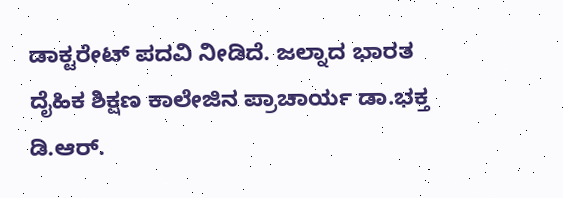ಡಾಕ್ಟರೇಟ್ ಪದವಿ ನೀಡಿದೆ. ಜಲ್ನಾದ ಭಾರತ ದೈಹಿಕ ಶಿಕ್ಷಣ ಕಾಲೇಜಿನ ಪ್ರಾಚಾರ್ಯ ಡಾ.ಭಕ್ತ ಡಿ.ಆರ್‌.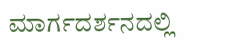ಮಾರ್ಗದರ್ಶನದಲ್ಲಿ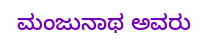ಮಂಜುನಾಥ ಅವರು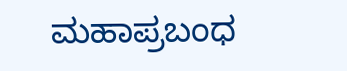ಮಹಾಪ್ರಬಂಧ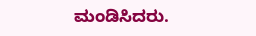ಮಂಡಿಸಿದರು.